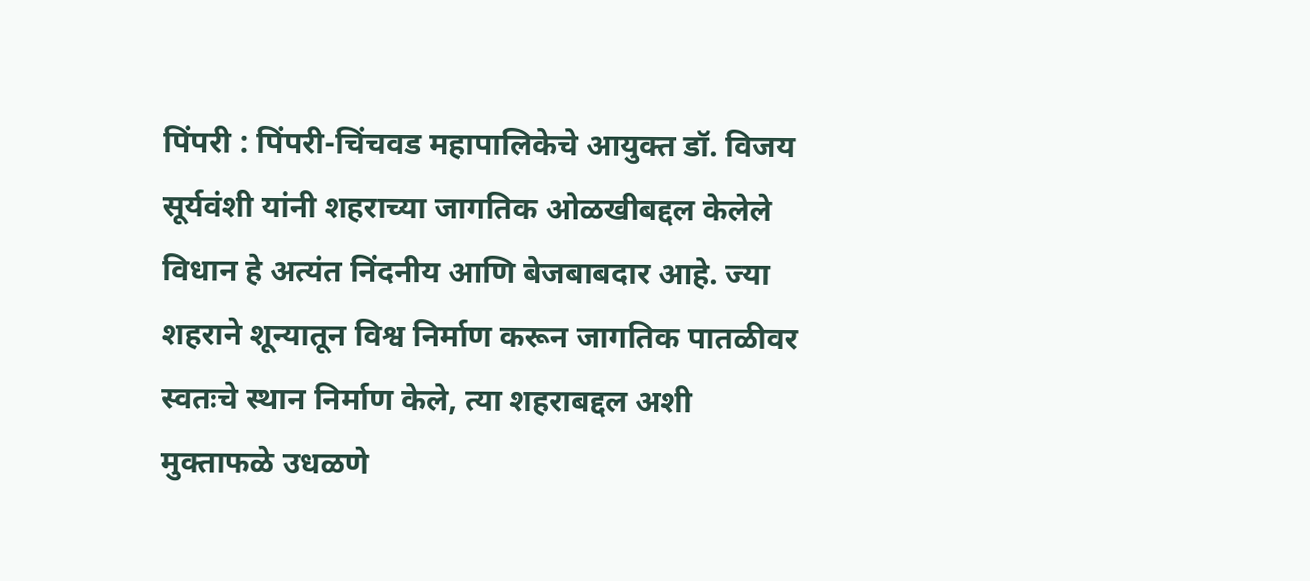पिंपरी : पिंपरी-चिंचवड महापालिकेचे आयुक्त डॉ. विजय सूर्यवंशी यांनी शहराच्या जागतिक ओळखीबद्दल केलेले विधान हे अत्यंत निंदनीय आणि बेजबाबदार आहे. ज्या शहराने शून्यातून विश्व निर्माण करून जागतिक पातळीवर स्वतःचे स्थान निर्माण केले, त्या शहराबद्दल अशी मुक्ताफळे उधळणे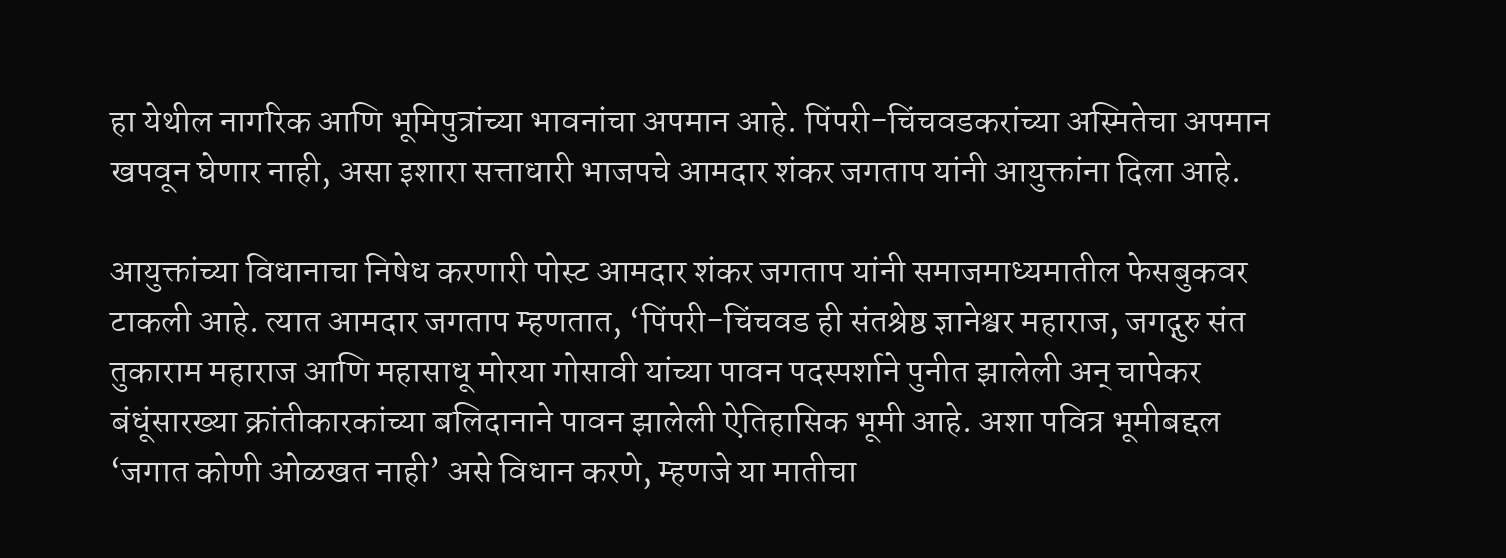हा येथील नागरिक आणि भूमिपुत्रांच्या भावनांचा अपमान आहे. पिंपरी-चिंचवडकरांच्या अस्मितेचा अपमान खपवून घेणार नाही, असा इशारा सत्ताधारी भाजपचे आमदार शंकर जगताप यांनी आयुक्तांना दिला आहे.

आयुक्तांच्या विधानाचा निषेध करणारी पोस्ट आमदार शंकर जगताप यांनी समाजमाध्यमातील फेसबुकवर टाकली आहे. त्यात आमदार जगताप म्हणतात, ‘पिंपरी-चिंचवड ही संतश्रेष्ठ ज्ञानेश्वर महाराज, जगद्गुरु संत तुकाराम महाराज आणि महासाधू मोरया गोसावी यांच्या पावन पदस्पर्शाने पुनीत झालेली अन् चापेकर बंधूंसारख्या क्रांतीकारकांच्या बलिदानाने पावन झालेली ऐतिहासिक भूमी आहे. अशा पवित्र भूमीबद्दल ‘जगात कोणी ओळखत नाही’ असे विधान करणे, म्हणजे या मातीचा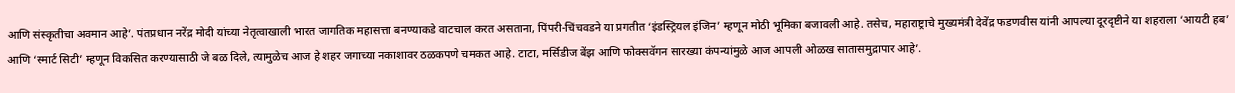आणि संस्कृतीचा अवमान आहे’. पंतप्रधान नरेंद्र मोदी यांच्या नेतृत्वाखाली भारत जागतिक महासत्ता बनण्याकडे वाटचाल करत असताना, पिंपरी-चिंचवडने या प्रगतीत ‘इंडस्ट्रियल इंजिन’ म्हणून मोठी भूमिका बजावली आहे. तसेच, महाराष्ट्राचे मुख्यमंत्री देवेंद्र फडणवीस यांनी आपल्या दूरदृष्टीने या शहराला ‘आयटी हब’ आणि ‘स्मार्ट सिटी’ म्हणून विकसित करण्यासाठी जे बळ दिले, त्यामुळेच आज हे शहर जगाच्या नकाशावर ठळकपणे चमकत आहे. टाटा, मर्सिडीज बेंझ आणि फोक्सवॅगन सारख्या कंपन्यांमुळे आज आपली ओळख सातासमुद्रापार आहे’.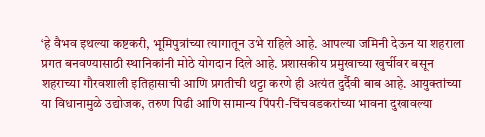‘हे वैभव इथल्या कष्टकरी, भूमिपुत्रांच्या त्यागातून उभे राहिले आहे. आपल्या जमिनी देऊन या शहराला प्रगत बनवण्यासाठी स्थानिकांनी मोठे योगदान दिले आहे. प्रशासकीय प्रमुखाच्या खुर्चीवर बसून शहराच्या गौरवशाली इतिहासाची आणि प्रगतीची थट्टा करणे ही अत्यंत दुर्दैवी बाब आहे. आयुक्तांच्या या विधानामुळे उद्योजक, तरुण पिढी आणि सामान्य पिंपरी-चिंचवडकरांच्या भावना दुखावल्या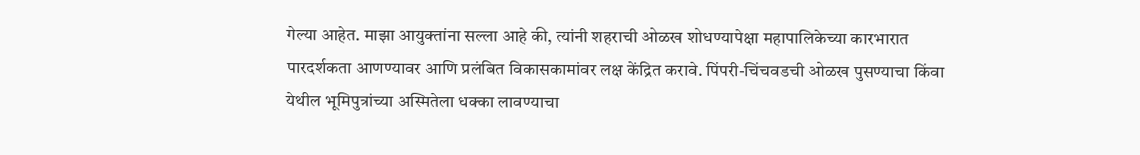गेल्या आहेत. माझा आयुक्तांना सल्ला आहे की, त्यांनी शहराची ओळख शोधण्यापेक्षा महापालिकेच्या कारभारात पारदर्शकता आणण्यावर आणि प्रलंबित विकासकामांवर लक्ष केंद्रित करावे. पिंपरी-चिंचवडची ओळख पुसण्याचा किंवा येथील भूमिपुत्रांच्या अस्मितेला धक्का लावण्याचा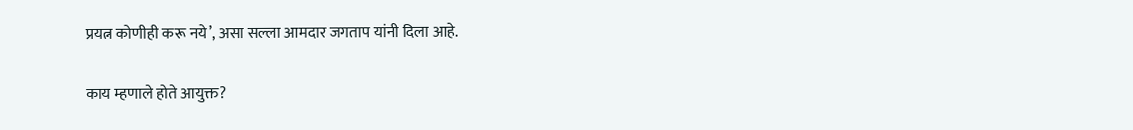प्रयत्न कोणीही करू नये’, असा सल्ला आमदार जगताप यांनी दिला आहे.

काय म्हणाले होते आयुक्त?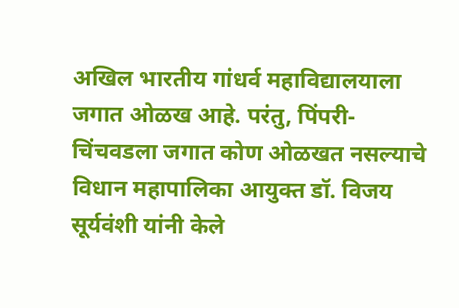अखिल भारतीय गांधर्व महाविद्यालयाला जगात ओळख आहे. परंतु, पिंपरी-चिंचवडला जगात कोण ओळखत नसल्याचे विधान महापालिका आयुक्त डॉ. विजय सूर्यवंशी यांनी केले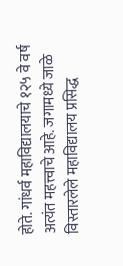होते. गांधर्व महाविद्यालयाचे १२५ वे वर्ष अत्यंत महत्त्वाचे आहे. जगामध्ये जाळे विस्तारलेले महाविद्यालय प्रसिद्ध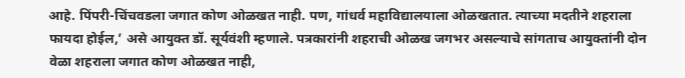आहे. पिंपरी-चिंचवडला जगात कोण ओळखत नाही. पण, गांधर्व महाविद्यालयाला ओळखतात. त्याच्या मदतीने शहराला फायदा होईल,’ असे आयुक्त डॉ. सूर्यवंशी म्हणाले. पत्रकारांनी शहराची ओळख जगभर असल्याचे सांगताच आयुक्तांनी दोन वेळा शहराला जगात कोण ओळखत नाही,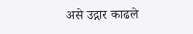असे उद्गार काढले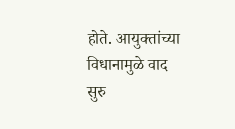होते. आयुक्तांच्या विधानामुळे वाद सुरु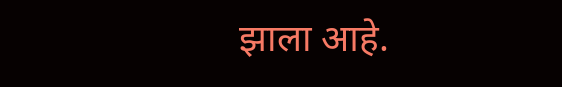झाला आहे.